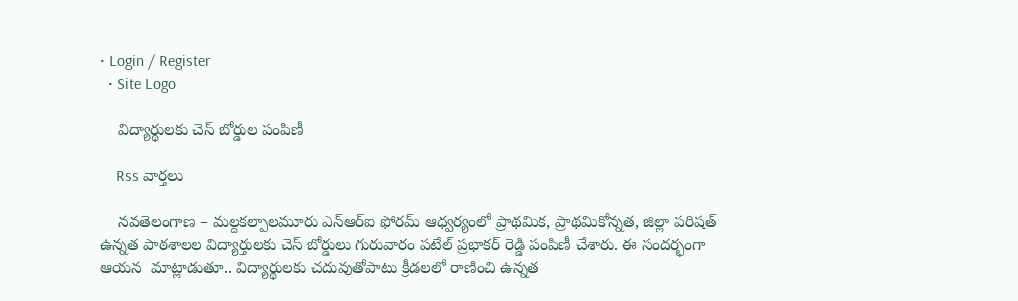• Login / Register
  • Site Logo

    విద్యార్థులకు చెస్ బోర్డుల పంపిణీ

    Rss వార్తలు

    నవతెలంగాణ – మల్దకల్పాలమూరు ఎన్ఆర్ఐ ఫోరమ్ ఆధ్వర్యంలో ప్రాథమిక, ప్రాథమికోన్నత, జిల్లా పరిషత్ ఉన్నత పాఠశాలల విద్యార్తులకు చెస్ బోర్డులు గురువారం పటేల్ ప్రభాకర్ రెడ్డి పంపిణీ చేశారు. ఈ సందర్భంగా ఆయన  మాట్లాడుతూ.. విద్యార్థులకు చదువుతోపాటు క్రీడలలో రాణించి ఉన్నత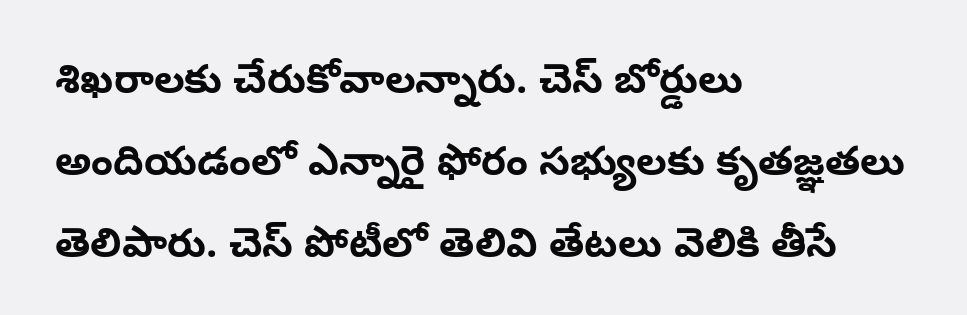శిఖరాలకు చేరుకోవాలన్నారు. చెస్ బోర్డులు అందియడంలో ఎన్నారై ఫోరం సభ్యులకు కృతజ్ఞతలు తెలిపారు. చెస్ పోటీలో తెలివి తేటలు వెలికి తీసే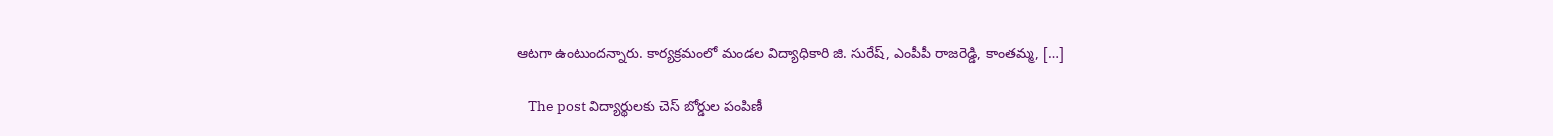ఆటగా ఉంటుందన్నారు. కార్యక్రమంలో మండల విద్యాధికారి జి. సురేష్, ఎంపీపీ రాజరెడ్డి, కాంతమ్మ, […]

    The post విద్యార్థులకు చెస్ బోర్డుల పంపిణీ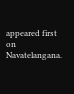appeared first on Navatelangana.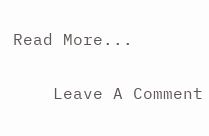Read More...

    Leave A Comment